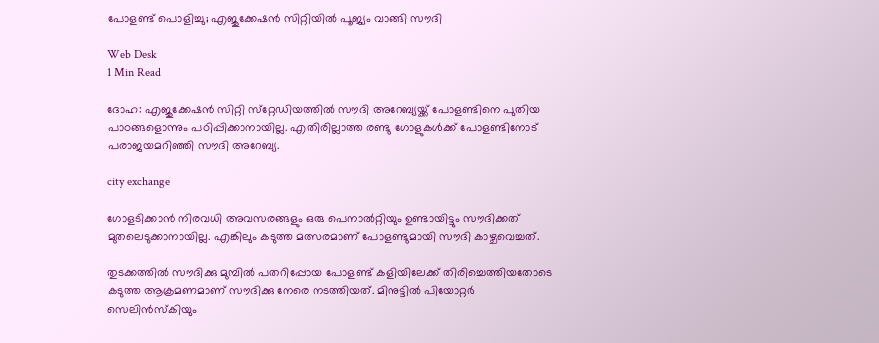പോളണ്ട് പൊളിച്ചു; എജുക്കേഷന്‍ സിറ്റിയില്‍ പൂജ്യം വാങ്ങി സൗദി

Web Desk
1 Min Read

ദോഹ: എജുക്കേഷന്‍ സിറ്റി സ്‌റ്റേഡിയത്തില്‍ സൗദി അറേബ്യയ്ക്ക് പോളണ്ടിനെ പുതിയ പാഠങ്ങളൊന്നും പഠിപ്പിക്കാനായില്ല. എതിരില്ലാത്ത രണ്ടു ഗോളുകള്‍ക്ക് പോളണ്ടിനോട് പരാജയമറിഞ്ഞി സൗദി അറേബ്യ.

city exchange

ഗോളടിക്കാന്‍ നിരവധി അവസരങ്ങളും ഒരു പെനാല്‍റ്റിയും ഉണ്ടായിട്ടും സൗദിക്കത് മുതലെടുക്കാനായില്ല. എങ്കിലും കടുത്ത മത്സരമാണ് പോളണ്ടുമായി സൗദി കാഴ്ചവെച്ചത്.

തുടക്കത്തില്‍ സൗദിക്കു മുമ്പില്‍ പതറിപ്പോയ പോളണ്ട് കളിയിലേക്ക് തിരിച്ചെത്തിയതോടെ കടുത്ത ആക്രമണമാണ് സൗദിക്കു നേരെ നടത്തിയത്. മിനുട്ടില്‍ പിയോറ്റര്‍ സെലിന്‍സ്‌കിയും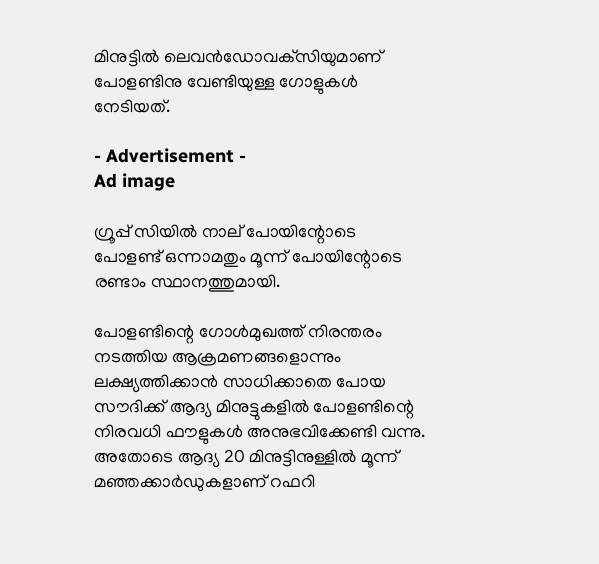മിനുട്ടില്‍ ലെവന്‍ഡോവക്‌സിയുമാണ് പോളണ്ടിനു വേണ്ടിയുള്ള ഗോളുകള്‍ നേടിയത്.

- Advertisement -
Ad image

ഗ്രൂപ്പ് സിയില്‍ നാല് പോയിന്റോടെ പോളണ്ട് ഒന്നാമതും മൂന്ന് പോയിന്റോടെ രണ്ടാം സ്ഥാനത്തുമായി.

പോളണ്ടിന്റെ ഗോള്‍മുഖത്ത് നിരന്തരം നടത്തിയ ആക്രമണങ്ങളൊന്നും ലക്ഷ്യത്തിക്കാന്‍ സാധിക്കാതെ പോയ സൗദിക്ക് ആദ്യ മിനുട്ടുകളില്‍ പോളണ്ടിന്റെ നിരവധി ഫൗളുകള്‍ അനുഭവിക്കേണ്ടി വന്നു. അതോടെ ആദ്യ 20 മിനുട്ടിനുള്ളില്‍ മൂന്ന് മഞ്ഞക്കാര്‍ഡുകളാണ് റഫറി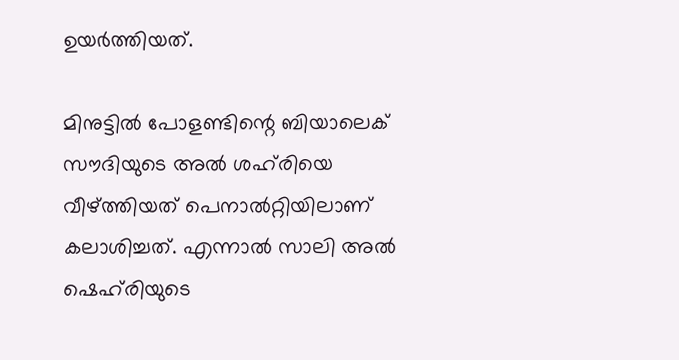ഉയര്‍ത്തിയത്.

മിനുട്ടില്‍ പോളണ്ടിന്റെ ബിയാലെക് സൗദിയുടെ അല്‍ ശഹ്‌രിയെ വീഴ്ത്തിയത് പെനാല്‍റ്റിയിലാണ് കലാശിച്ചത്. എന്നാല്‍ സാലി അല്‍ ഷെഹ്‌രിയുടെ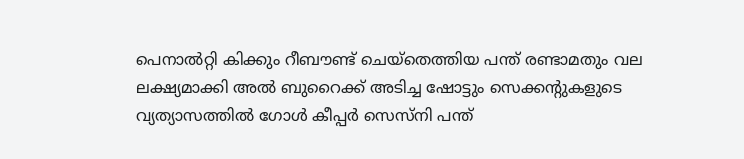പെനാല്‍റ്റി കിക്കും റീബൗണ്ട് ചെയ്‌തെത്തിയ പന്ത് രണ്ടാമതും വല ലക്ഷ്യമാക്കി അല്‍ ബുറൈക്ക് അടിച്ച ഷോട്ടും സെക്കന്റുകളുടെ വ്യത്യാസത്തില്‍ ഗോള്‍ കീപ്പര്‍ സെസ്‌നി പന്ത്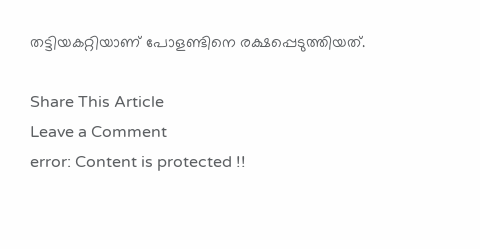തട്ടിയകറ്റിയാണ് പോളണ്ടിനെ രക്ഷപ്പെടുത്തിയത്.

Share This Article
Leave a Comment
error: Content is protected !!